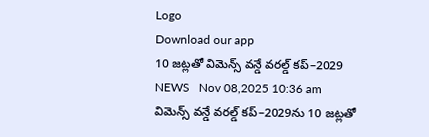Logo
Download our app
10 జట్లతో విమెన్స్‌‌ వన్డే వరల్డ్‌‌ కప్‌‌–2029
NEWS   Nov 08,2025 10:36 am
విమెన్స్‌‌ వన్డే వరల్డ్‌‌ కప్‌‌–2029ను 10 జట్లతో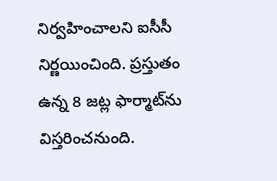నిర్వహించాలని ఐసీసీ నిర్ణయించింది. ప్రస్తుతం ఉన్న 8 జట్ల ఫార్మాట్‌‌ను విస్తరించనుంది.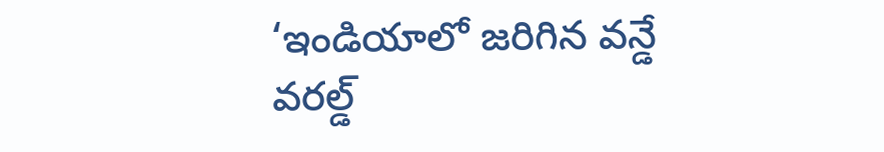‘ఇండియాలో జరిగిన వన్డే వరల్డ్‌‌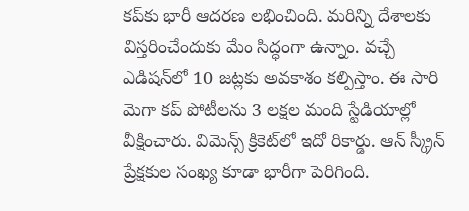కప్‌‌కు భారీ ఆదరణ లభించింది. మరిన్ని దేశాలకు విస్తరించేందుకు మేం సిద్ధంగా ఉన్నాం. వచ్చే ఎడిషన్‌‌లో 10 జట్లకు అవకాశం కల్పిస్తాం. ఈ సారి మెగా కప్‌‌ పోటీలను 3 లక్షల మంది స్టేడియాల్లో వీక్షించారు. విమెన్స్‌‌ క్రికెట్‌‌లో ఇదో రికార్డు. ఆన్‌‌ స్క్రీన్‌‌ ప్రేక్షకుల సంఖ్య కూడా భారీగా పెరిగింది.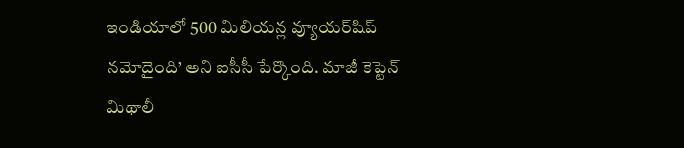ఇండియాలో 500 మిలియన్ల వ్యూయర్‌‌షిప్‌‌ నమోదైంది’ అని ఐసీసీ పేర్కొంది. మాజీ కెప్టెన్ మిథాలీ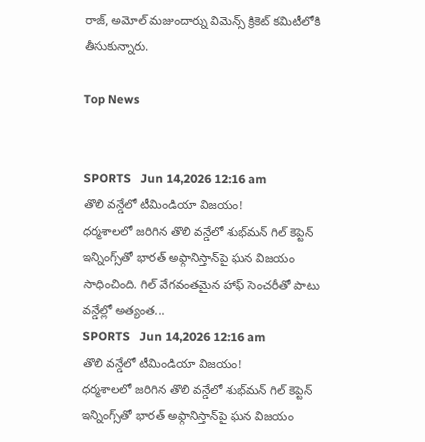రాజ్, అమోల్ మజుందార్ను విమెన్స్ క్రికెట్ కమిటీలోకి తీసుకున్నారు.

Top News


SPORTS   Jun 14,2026 12:16 am
తొలి వన్డేలో టీమిండియా విజయం!
ధర్మశాలలో జరిగిన తొలి వన్డేలో శుభ్‌మన్ గిల్ కెప్టెన్ ఇన్నింగ్స్‌తో భారత్ అఫ్గానిస్తాన్‌పై ఘన విజయం సాధించింది. గిల్ వేగవంతమైన హాఫ్ సెంచరీతో పాటు వన్డేల్లో అత్యంత...
SPORTS   Jun 14,2026 12:16 am
తొలి వన్డేలో టీమిండియా విజయం!
ధర్మశాలలో జరిగిన తొలి వన్డేలో శుభ్‌మన్ గిల్ కెప్టెన్ ఇన్నింగ్స్‌తో భారత్ అఫ్గానిస్తాన్‌పై ఘన విజయం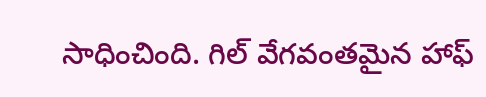సాధించింది. గిల్ వేగవంతమైన హాఫ్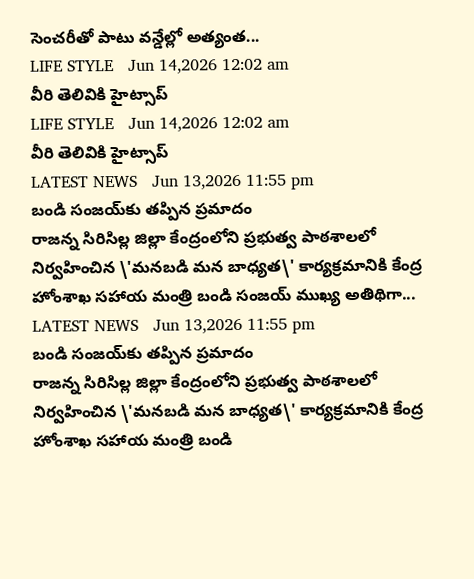సెంచరీతో పాటు వన్డేల్లో అత్యంత...
LIFE STYLE   Jun 14,2026 12:02 am
వీరి తెలివికి హైట్సాప్
LIFE STYLE   Jun 14,2026 12:02 am
వీరి తెలివికి హైట్సాప్
LATEST NEWS   Jun 13,2026 11:55 pm
బండి సంజయ్‌కు తప్పిన ప్రమాదం
రాజన్న సిరిసిల్ల జిల్లా కేంద్రంలోని ప్రభుత్వ పాఠశాలలో నిర్వహించిన \'మనబడి మన బాధ్యత\' కార్యక్రమానికి కేంద్ర హోంశాఖ సహాయ మంత్రి బండి సంజయ్ ముఖ్య అతిథిగా...
LATEST NEWS   Jun 13,2026 11:55 pm
బండి సంజయ్‌కు తప్పిన ప్రమాదం
రాజన్న సిరిసిల్ల జిల్లా కేంద్రంలోని ప్రభుత్వ పాఠశాలలో నిర్వహించిన \'మనబడి మన బాధ్యత\' కార్యక్రమానికి కేంద్ర హోంశాఖ సహాయ మంత్రి బండి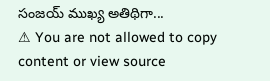సంజయ్ ముఖ్య అతిథిగా...
⚠ You are not allowed to copy content or view source